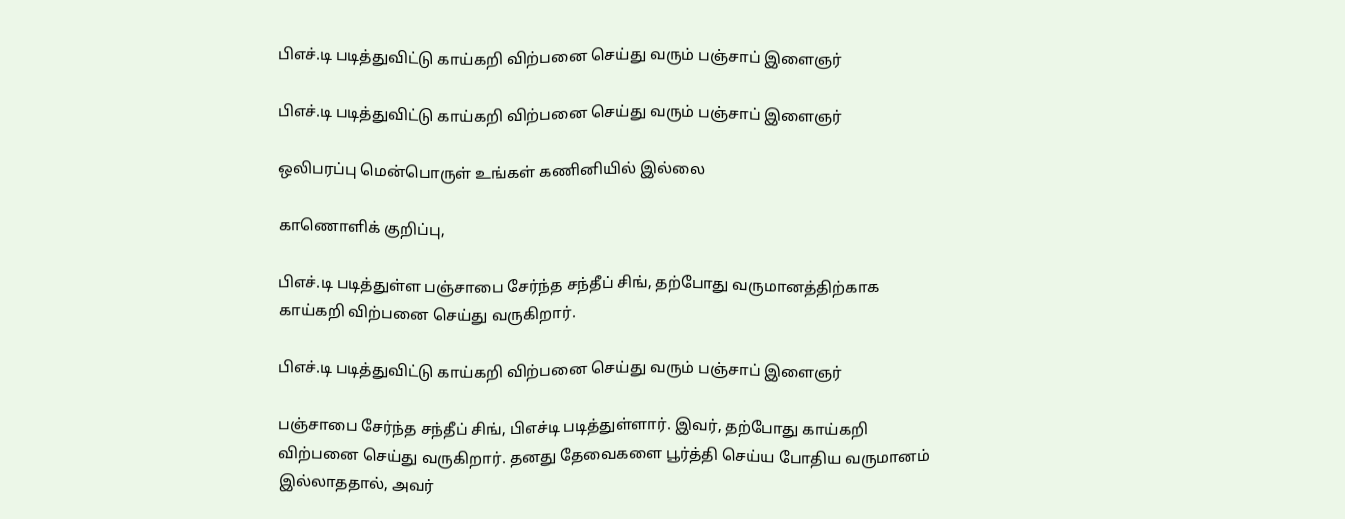பிஎச்.டி படித்துவிட்டு காய்கறி விற்பனை செய்து வரும் பஞ்சாப் இளைஞர்

பிஎச்.டி படித்துவிட்டு காய்கறி விற்பனை செய்து வரும் பஞ்சாப் இளைஞர்

ஒலிபரப்பு மென்பொருள் உங்கள் கணினியில் இல்லை

காணொளிக் குறிப்பு,

பிஎச்.டி படித்துள்ள பஞ்சாபை சேர்ந்த சந்தீப் சிங், தற்போது வருமானத்திற்காக காய்கறி விற்பனை செய்து வருகிறார்.

பிஎச்.டி படித்துவிட்டு காய்கறி விற்பனை செய்து வரும் பஞ்சாப் இளைஞர்

பஞ்சாபை சேர்ந்த சந்தீப் சிங், பிஎச்டி படித்துள்ளார். இவர், தற்போது காய்கறி விற்பனை செய்து வருகிறார். தனது தேவைகளை பூர்த்தி செய்ய போதிய வருமானம் இல்லாததால், அவர்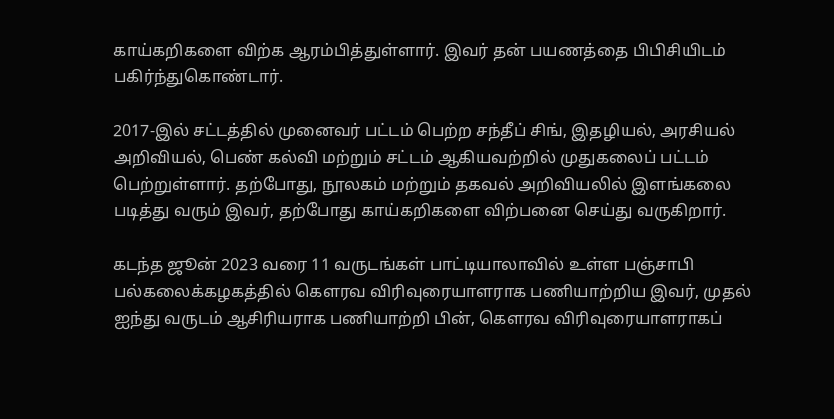காய்கறிகளை விற்க ஆரம்பித்துள்ளார். இவர் தன் பயணத்தை பிபிசியிடம் பகிர்ந்துகொண்டார்.

2017-இல் சட்டத்தில் முனைவர் பட்டம் பெற்ற சந்தீப் சிங், இதழியல், அரசியல் அறிவியல், பெண் கல்வி மற்றும் சட்டம் ஆகியவற்றில் முதுகலைப் பட்டம் பெற்றுள்ளார். தற்போது, நூலகம் மற்றும் தகவல் அறிவியலில் இளங்கலை படித்து வரும் இவர், தற்போது காய்கறிகளை விற்பனை செய்து வருகிறார்.

கடந்த ஜூன் 2023 வரை 11 வருடங்கள் பாட்டியாலாவில் உள்ள பஞ்சாபி பல்கலைக்கழகத்தில் கௌரவ விரிவுரையாளராக பணியாற்றிய இவர், முதல் ஐந்து வருடம் ஆசிரியராக பணியாற்றி பின், கௌரவ விரிவுரையாளராகப்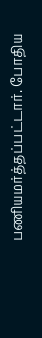பணியமர்த்தப்பட்டார். போதிய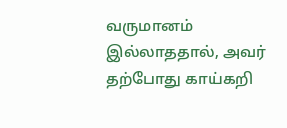வருமானம் இல்லாததால், அவர் தற்போது காய்கறி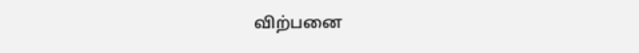விற்பனை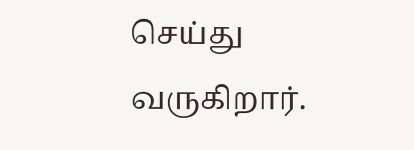செய்து வருகிறார்.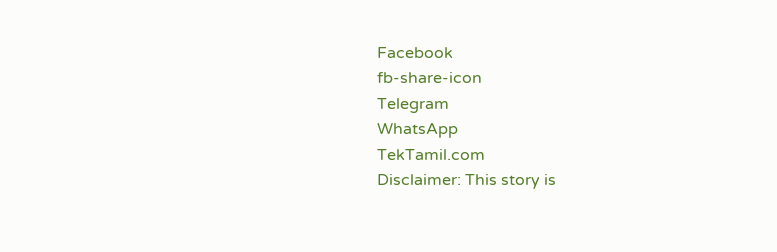Facebook
fb-share-icon
Telegram
WhatsApp
TekTamil.com
Disclaimer: This story is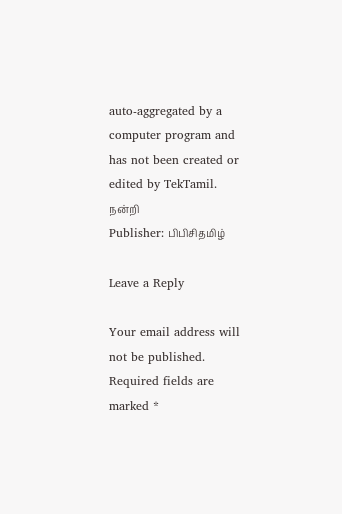auto-aggregated by a computer program and has not been created or edited by TekTamil.
நன்றி
Publisher: பிபிசிதமிழ்

Leave a Reply

Your email address will not be published. Required fields are marked *